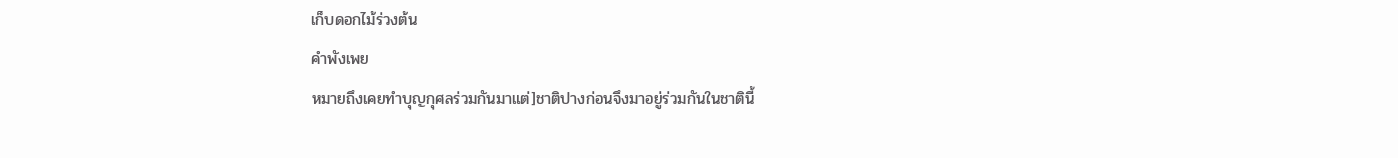เก็บดอกไม้ร่วงต้น
คำพังเพย
หมายถึงเคยทำบุญกุศลร่วมกันมาแต่]ชาติปางก่อนจึงมาอยู่ร่วมกันในชาตินี้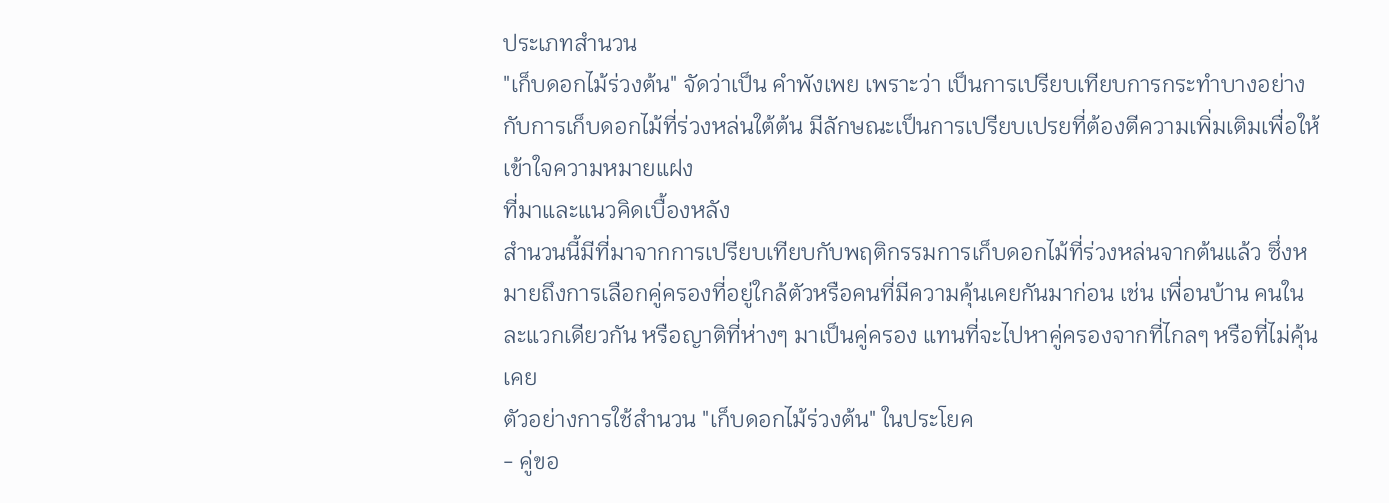ประเภทสำนวน
"เก็บดอกไม้ร่วงต้น" จัดว่าเป็น คำพังเพย เพราะว่า เป็นการเปรียบเทียบการกระทำบางอย่างกับการเก็บดอกไม้ที่ร่วงหล่นใต้ต้น มีลักษณะเป็นการเปรียบเปรยที่ต้องตีความเพิ่มเติมเพื่อให้เข้าใจความหมายแฝง
ที่มาและแนวคิดเบื้องหลัง
สำนวนนี้มีที่มาจากการเปรียบเทียบกับพฤติกรรมการเก็บดอกไม้ที่ร่วงหล่นจากต้นแล้ว ซึ่งหมายถึงการเลือกคู่ครองที่อยู่ใกล้ตัวหรือคนที่มีความคุ้นเคยกันมาก่อน เช่น เพื่อนบ้าน คนในละแวกเดียวกัน หรือญาติที่ห่างๆ มาเป็นคู่ครอง แทนที่จะไปหาคู่ครองจากที่ไกลๆ หรือที่ไม่คุ้นเคย
ตัวอย่างการใช้สำนวน "เก็บดอกไม้ร่วงต้น" ในประโยค
- คู่ขอ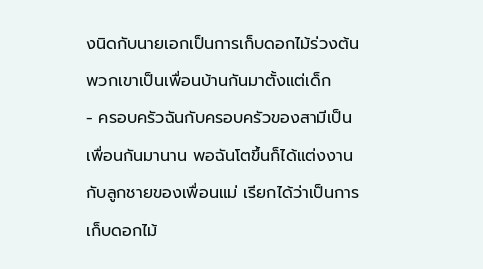งนิดกับนายเอกเป็นการเก็บดอกไม้ร่วงต้น พวกเขาเป็นเพื่อนบ้านกันมาตั้งแต่เด็ก
- ครอบครัวฉันกับครอบครัวของสามีเป็นเพื่อนกันมานาน พอฉันโตขึ้นก็ได้แต่งงานกับลูกชายของเพื่อนแม่ เรียกได้ว่าเป็นการเก็บดอกไม้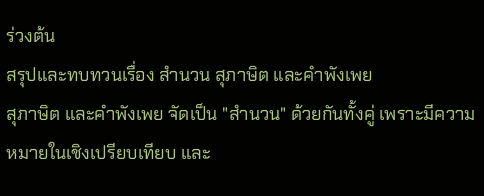ร่วงต้น
สรุปและทบทวนเรื่อง สำนวน สุภาษิต และคำพังเพย
สุภาษิต และคำพังเพย จัดเป็น "สำนวน" ด้วยกันทั้งคู่ เพราะมีความหมายในเชิงเปรียบเทียบ และ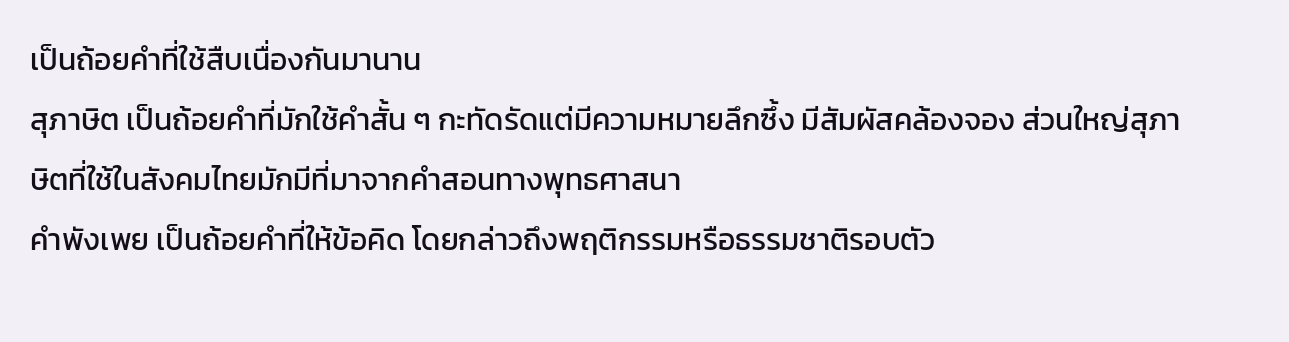เป็นถ้อยคำที่ใช้สืบเนื่องกันมานาน
สุภาษิต เป็นถ้อยคำที่มักใช้คำสั้น ๆ กะทัดรัดแต่มีความหมายลึกซึ้ง มีสัมผัสคล้องจอง ส่วนใหญ่สุภาษิตที่ใช้ในสังคมไทยมักมีที่มาจากคำสอนทางพุทธศาสนา
คำพังเพย เป็นถ้อยคำที่ให้ข้อคิด โดยกล่าวถึงพฤติกรรมหรือธรรมชาติรอบตัว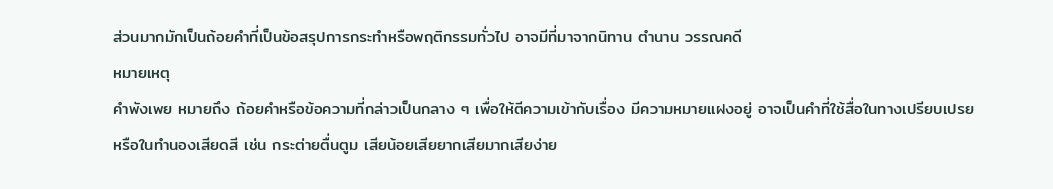ส่วนมากมักเป็นถ้อยคำที่เป็นข้อสรุปการกระทำหรือพฤติกรรมทั่วไป อาจมีที่มาจากนิทาน ตำนาน วรรณคดี
หมายเหตุ
คำพังเพย หมายถึง ถ้อยคำหรือข้อความที่กล่าวเป็นกลาง ๆ เพื่อให้ตีความเข้ากับเรื่อง มีความหมายแฝงอยู่ อาจเป็นคำที่ใช้สื่อในทางเปรียบเปรย หรือในทำนองเสียดสี เช่น กระต่ายตื่นตูม เสียน้อยเสียยากเสียมากเสียง่าย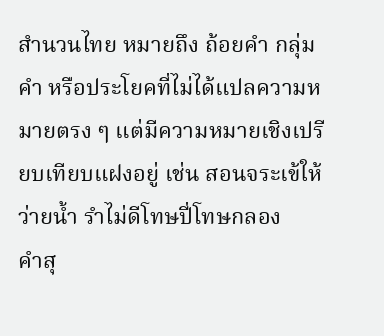สำนวนไทย หมายถึง ถ้อยคำ กลุ่มคำ หรือประโยคที่ไม่ได้แปลความหมายตรง ๆ แต่มีความหมายเชิงเปรียบเทียบแฝงอยู่ เช่น สอนจระเข้ให้ว่ายนํ้า รำไม่ดีโทษปี่โทษกลอง
คำสุ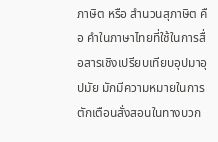ภาษิต หรือ สำนวนสุภาษิต คือ คำในภาษาไทยที่ใช้ในการสื่อสารเชิงเปรียบเทียบอุปมาอุปมัย มักมีความหมายในการตักเตือนสั่งสอนในทางบวก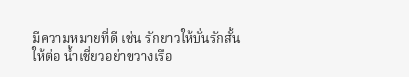มีความหมายที่ดี เช่น รักยาวให้บั่นรักสั้นให้ต่อ น้ำเชี่ยวอย่าขวางเรือ